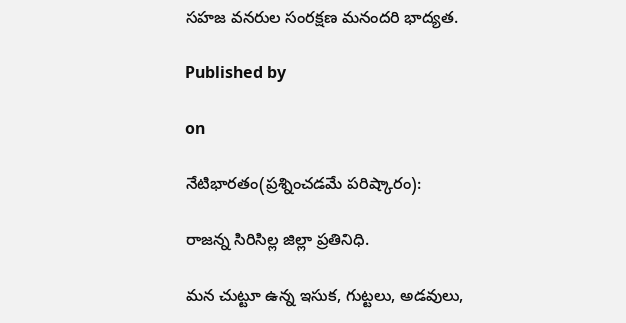సహజ వనరుల సంరక్షణ మనందరి భాద్యత.

Published by

on

నేటిభారతం(ప్రశ్నించడమే పరిష్కారం):

రాజన్న సిరిసిల్ల జిల్లా ప్రతినిధి.

మన చుట్టూ ఉన్న ఇసుక, గుట్టలు, అడవులు,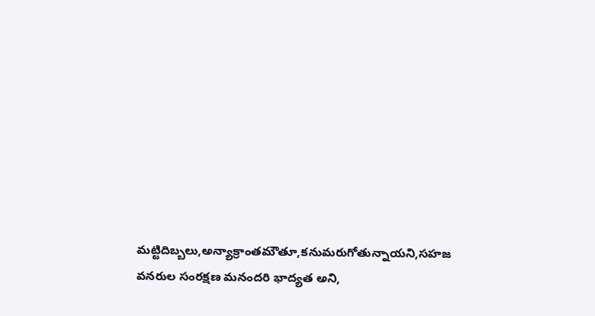మట్టిదిబ్బలు,అన్యాక్రాంతమౌతూ,కనుమరుగోతున్నాయని,సహజ వనరుల సంరక్షణ మనందరి భాద్యత అని,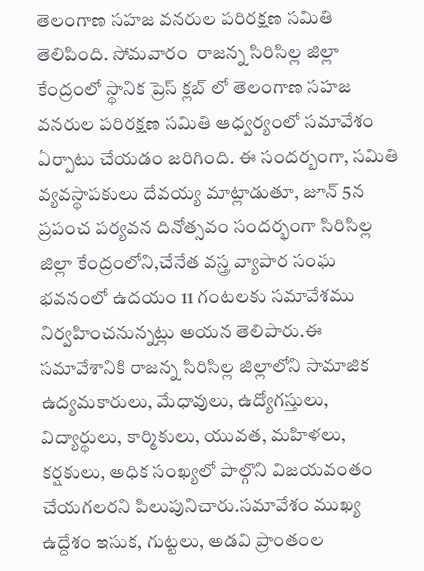తెలంగాణ సహజ వనరుల పరిరక్షణ సమితి తెలిపింది. సోమవారం  రాజన్న సిరిసిల్ల జిల్లా కేంద్రంలో స్థానిక ప్రెస్ క్లబ్ లో తెలంగాణ సహజ వనరుల పరిరక్షణ సమితి ఆధ్వర్యంలో సమావేశం ఏర్పాటు చేయడం జరిగింది. ఈ సందర్బంగా, సమితి వ్యవస్థాపకులు దేవయ్య మాట్లాడుతూ, జూన్ 5న  ప్రపంచ పర్యవన దినోత్సవం సందర్భంగా సిరిసిల్ల జిల్లా కేంద్రంలోని,చేనేత వస్త్ర వ్యాపార సంఘ భవనంలో ఉదయం 11 గంటలకు సమావేశము నిర్వహించనున్నట్లు అయన తెలిపారు.ఈ సమావేశానికి రాజన్న సిరిసిల్ల జిల్లాలోని సామాజిక ఉద్యమకారులు, మేధావులు, ఉద్యోగస్తులు, విద్యార్థులు, కార్మికులు, యువత, మహిళలు, కర్షకులు, అధిక సంఖ్యలో పాల్గొని విజయవంతం చేయగలరని పిలుపునిచారు.సమావేశం ముఖ్య ఉద్దేశం ఇసుక, గుట్టలు, అడవి ప్రాంతంల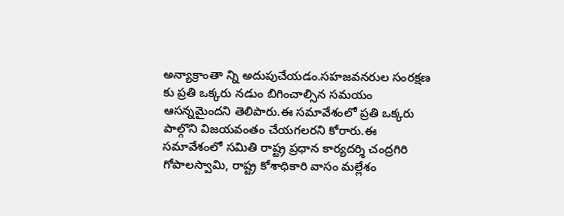అన్యాక్రాంతా న్ని అదుపుచేయడం.సహజవనరుల సంరక్షణ కు ప్రతి ఒక్కరు నడుం బిగించాల్సిన సమయం ఆసన్నమైందని తెలిపారు.ఈ సమావేశంలో ప్రతి ఒక్కరు పాల్గొని విజయవంతం చేయగలరని కోరారు.ఈ సమావేశంలో సమితి రాష్ట్ర ప్రధాన కార్యదర్శి చంద్రగిరి గోపాలస్వామి, రాష్ట్ర కోశాధికారి వాసం మల్లేశం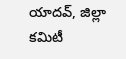యాదవ్, జిల్లా కమిటీ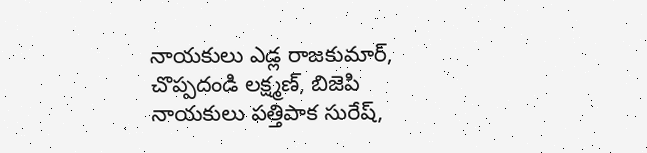నాయకులు ఎడ్ల రాజకుమార్, చొప్పదండి లక్ష్మణ్, బిజెపి నాయకులు పత్తిపాక సురేష్,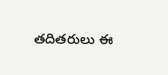తదితరులు ఈ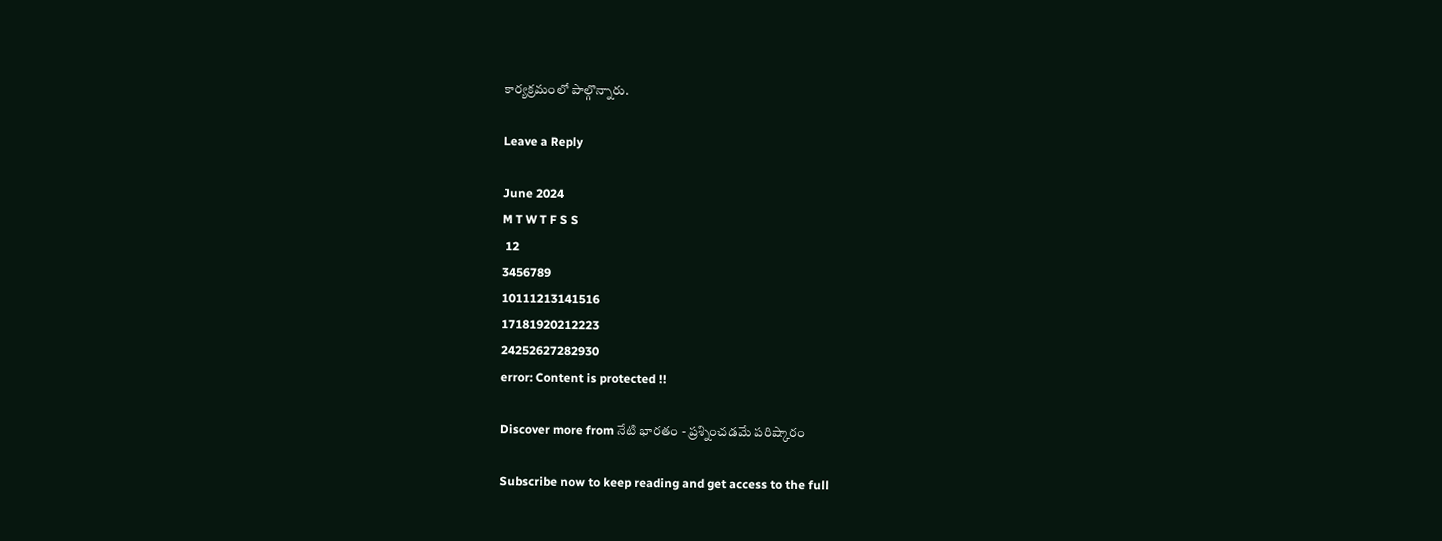కార్యక్రమంలో పాల్గొన్నారు.

Leave a Reply

June 2024
M T W T F S S
 12
3456789
10111213141516
17181920212223
24252627282930
error: Content is protected !!

Discover more from నేటి భారతం - ప్రశ్నించడమే పరిష్కారం

Subscribe now to keep reading and get access to the full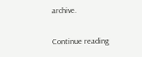archive.

Continue reading